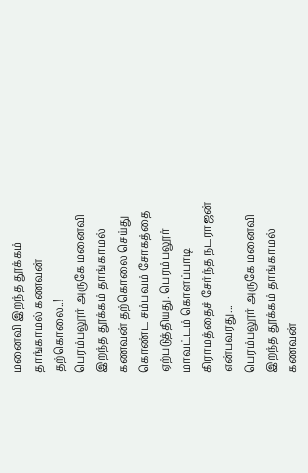மனைவி இறந்த தூக்கம் தாங்காமல் கணவன் தற்கொலை..!
பெரம்பலூர் அருகே மனைவி இறந்த தூக்கம் தாங்காமல் கணவன் தற்கொலை செய்து கொண்ட சம்பவம் சோகத்தை ஏற்படுத்தியது. பெரம்பலூர் மாவட்டம் கொளப்பாடி கிராமத்தைச் சேர்ந்த நடராஜன் என்பவரது...
பெரம்பலூர் அருகே மனைவி இறந்த தூக்கம் தாங்காமல் கணவன்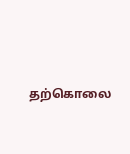தற்கொலை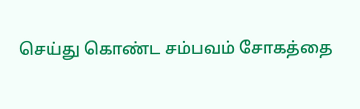செய்து கொண்ட சம்பவம் சோகத்தை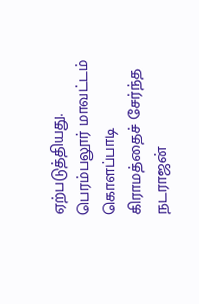ஏற்படுத்தியது. பெரம்பலூர் மாவட்டம் கொளப்பாடி கிராமத்தைச் சேர்ந்த நடராஜன்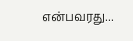என்பவரது...